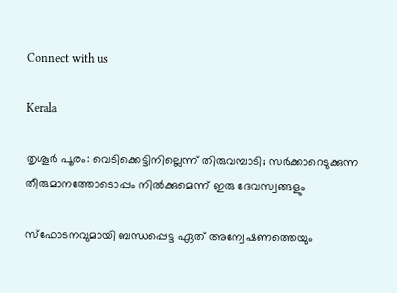Connect with us

Kerala

തൃശൂര്‍ പൂരം: വെടിക്കെട്ടിനില്ലെന്ന് തിരുവമ്പാടി; സര്‍ക്കാറെടുക്കുന്ന തീരുമാനത്തോടൊപ്പം നില്‍ക്കുമെന്ന് ഇരു ദേവസ്വങ്ങളും

സ്‌ഫോടനവുമായി ബന്ധപ്പെട്ട ഏത് അന്വേഷണത്തെയും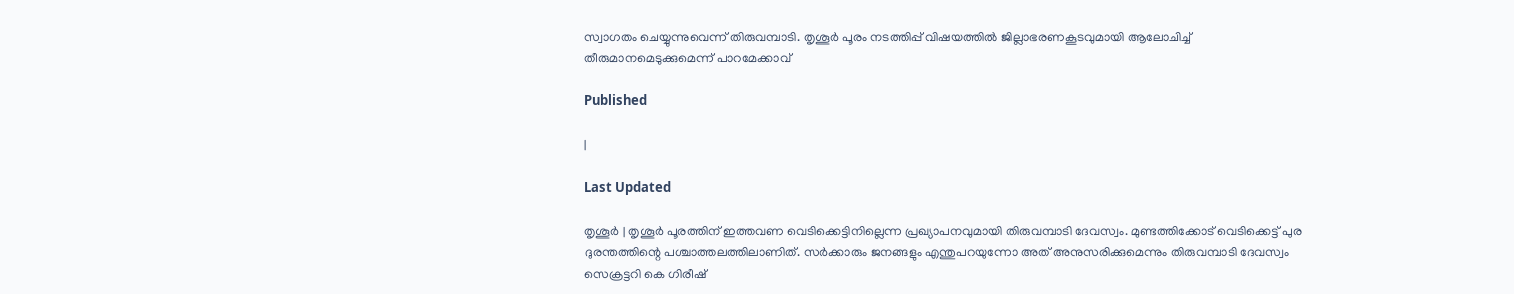സ്വാഗതം ചെയ്യുന്നുവെന്ന് തിരുവമ്പാടി. തൃശൂര്‍ പൂരം നടത്തിപ്പ് വിഷയത്തില്‍ ജില്ലാഭരണകൂടവുമായി ആലോചിച്ച് തീരുമാനമെടുക്കുമെന്ന് പാറമേക്കാവ്

Published

|

Last Updated

തൃശൂര്‍ | തൃശൂര്‍ പൂരത്തിന് ഇത്തവണ വെടിക്കെട്ടിനില്ലെന്ന പ്രഖ്യാപനവുമായി തിരുവമ്പാടി ദേവസ്വം. മുണ്ടത്തിക്കോട് വെടിക്കെട്ട് പുര ദുരന്തത്തിന്റെ പശ്ചാത്തലത്തിലാണിത്. സര്‍ക്കാരും ജനങ്ങളും എന്തുപറയുന്നോ അത് അനുസരിക്കുമെന്നും തിരുവമ്പാടി ദേവസ്വം സെക്രട്ടറി കെ ഗിരീഷ്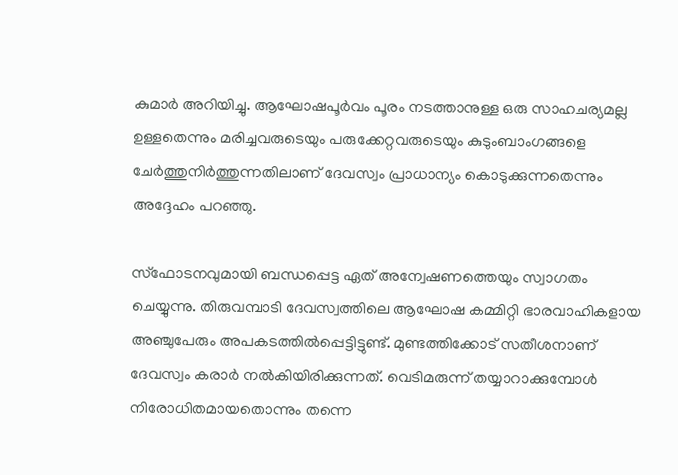കുമാര്‍ അറിയിച്ചു. ആഘോഷപൂര്‍വം പൂരം നടത്താനുള്ള ഒരു സാഹചര്യമല്ല ഉള്ളതെന്നും മരിച്ചവരുടെയും പരുക്കേറ്റവരുടെയും കുടുംബാംഗങ്ങളെ ചേര്‍ത്തുനിര്‍ത്തുന്നതിലാണ് ദേവസ്വം പ്രാധാന്യം കൊടുക്കുന്നതെന്നും അദ്ദേഹം പറഞ്ഞു.

സ്‌ഫോടനവുമായി ബന്ധപ്പെട്ട ഏത് അന്വേഷണത്തെയും സ്വാഗതം ചെയ്യുന്നു. തിരുവമ്പാടി ദേവസ്വത്തിലെ ആഘോഷ കമ്മിറ്റി ഭാരവാഹികളായ അഞ്ചുപേരും അപകടത്തില്‍പ്പെട്ടിട്ടുണ്ട്. മുണ്ടത്തിക്കോട് സതീശനാണ് ദേവസ്വം കരാര്‍ നല്‍കിയിരിക്കുന്നത്. വെടിമരുന്ന് തയ്യാറാക്കുമ്പോള്‍ നിരോധിതമായതൊന്നും തന്നെ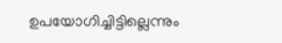ഉപയോഗിച്ചിട്ടില്ലെന്നും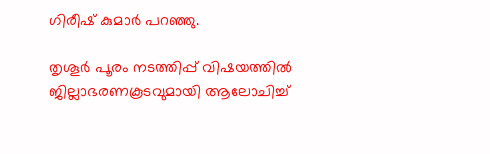ഗിരീഷ് കുമാര്‍ പറഞ്ഞു.

തൃശൂര്‍ പൂരം നടത്തിപ്പ് വിഷയത്തില്‍ ജില്ലാഭരണകൂടവുമായി ആലോചിച്ച്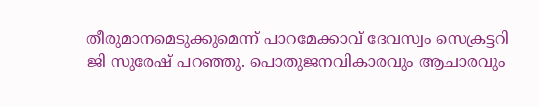തീരുമാനമെടുക്കുമെന്ന് പാറമേക്കാവ് ദേവസ്വം സെക്രട്ടറി ജി സുരേഷ് പറഞ്ഞു. പൊതുജനവികാരവും ആചാരവും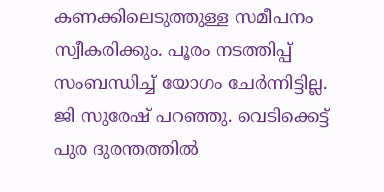കണക്കിലെടുത്തുള്ള സമീപനം സ്വീകരിക്കും. പൂരം നടത്തിപ്പ് സംബന്ധിച്ച് യോഗം ചേര്‍ന്നിട്ടില്ല. ജി സുരേഷ് പറഞ്ഞു. വെടിക്കെട്ട് പുര ദുരന്തത്തില്‍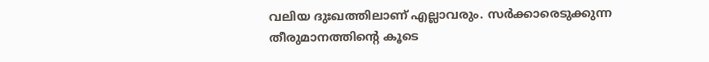വലിയ ദുഃഖത്തിലാണ് എല്ലാവരും. സര്‍ക്കാരെടുക്കുന്ന തീരുമാനത്തിന്റെ കൂടെ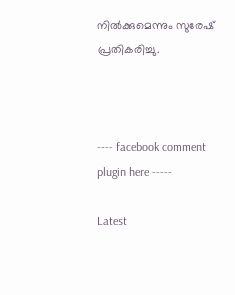നില്‍ക്കുമെന്നും സുരേഷ് പ്രതികരിച്ചു.



---- facebook comment plugin here -----

Latest